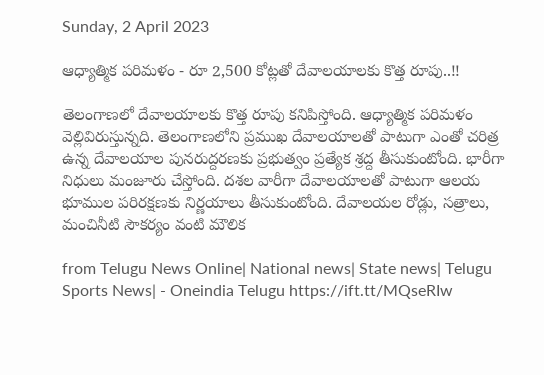Sunday, 2 April 2023

ఆధ్యాత్మిక పరిమళం - రూ 2,500 కోట్లతో దేవాలయాలకు కొత్త రూపు..!!

తెలంగాణలో దేవాలయాలకు కొత్త రూపు కనిపిస్తోంది. ఆధ్యాత్మిక పరిమళం వెల్లివిరుస్తున్నది. తెలంగాణలోని ప్రముఖ దేవాలయాలతో పాటుగా ఎంతో చరిత్ర ఉన్న దేవాలయాల పునరుద్దరణకు ప్రభుత్వం ప్రత్యేక శ్రద్ద తీసుకుంటోంది. భారీగా నిధులు మంజూరు చేస్తోంది. దశల వారీగా దేవాలయాలతో పాటుగా ఆలయ భూముల పరిరక్షణకు నిర్ణయాలు తీసుకుంటోంది. దేవాలయల రోడ్లు, సత్రాలు, మంచినీటి సౌకర్యం వంటి మౌలిక

from Telugu News Online| National news| State news| Telugu Sports News| - Oneindia Telugu https://ift.tt/MQseRIw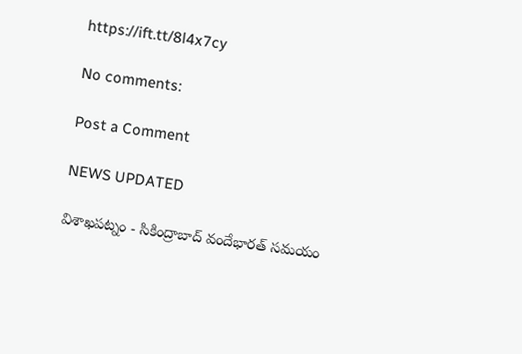https://ift.tt/8l4x7cy

No comments:

Post a Comment

NEWS UPDATED

విశాఖపట్నం - సికింద్రాబాద్ వందేభారత్ సమయం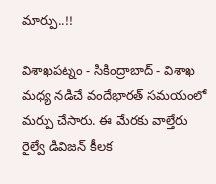మార్పు..!!

విశాఖపట్నం - సికింద్రాబాద్ - విశాఖ మధ్య నడిచే వందేభారత్ సమయంలో మర్పు చేసారు. ఈ మేరకు వాల్తేరు రైల్వే డివిజన్ కీలక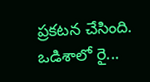ప్రకటన చేసింది. ఒడిశాలో రై...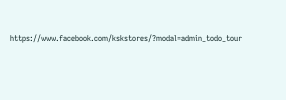https://www.facebook.com/kskstores/?modal=admin_todo_tour